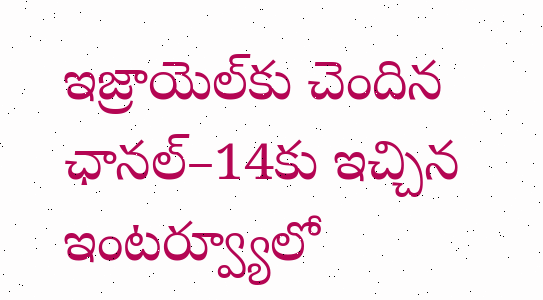ఇజ్రాయెల్‌కు చెందిన ఛానల్‌–14కు ఇచ్చిన ఇంటర్వ్యూలో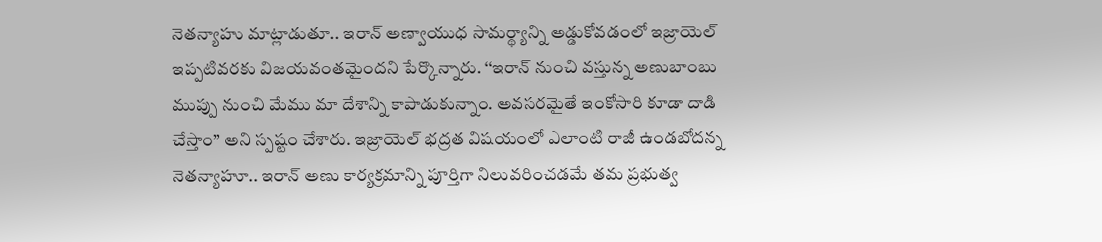నెతన్యాహు మాట్లాడుతూ.. ఇరాన్‌ అణ్వాయుధ సామర్థ్యాన్ని అడ్డుకోవడంలో ఇజ్రాయెల్‌ ఇప్పటివరకు విజయవంతమైందని పేర్కొన్నారు. ‘‘ఇరాన్‌ నుంచి వస్తున్న అణుబాంబు ముప్పు నుంచి మేము మా దేశాన్ని కాపాడుకున్నాం. అవసరమైతే ఇంకోసారి కూడా దాడి చేస్తాం’’ అని స్పష్టం చేశారు. ఇజ్రాయెల్‌ భద్రత విషయంలో ఎలాంటి రాజీ ఉండబోదన్న నెతన్యాహూ.. ఇరాన్‌ అణు కార్యక్రమాన్ని పూర్తిగా నిలువరించడమే తమ ప్రభుత్వ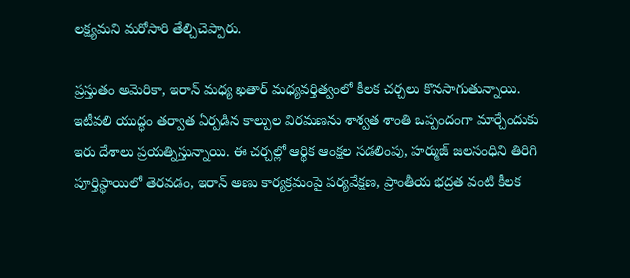లక్ష్యమని మరోసారి తేల్చిచెప్పారు.

ప్రస్తుతం అమెరికా, ఇరాన్‌ మధ్య ఖతార్‌ మధ్యవర్తిత్వంలో కీలక చర్చలు కొనసాగుతున్నాయి. ఇటీవలి యుద్ధం తర్వాత ఏర్పడిన కాల్పుల విరమణను శాశ్వత శాంతి ఒప్పందంగా మార్చేందుకు ఇరు దేశాలు ప్రయత్నిస్తున్నాయి. ఈ చర్చల్లో ఆర్థిక ఆంక్షల సడలింపు, హర్ముజ్‌ జలసంధిని తిరిగి పూర్తిస్థాయిలో తెరవడం, ఇరాన్‌ అణు కార్యక్రమంపై పర్యవేక్షణ, ప్రాంతీయ భద్రత వంటి కీలక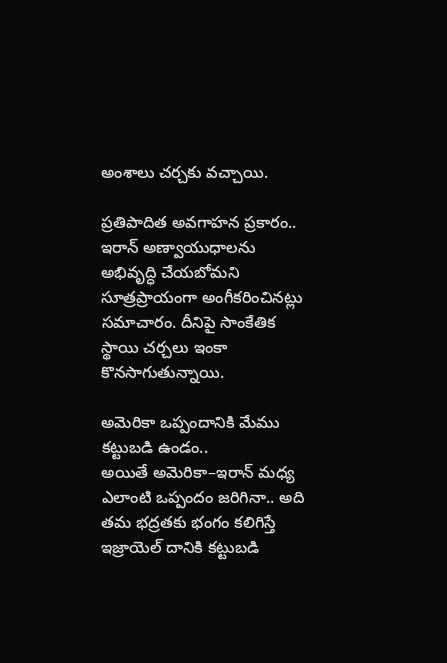అంశాలు చర్చకు వచ్చాయి.

ప్రతిపాదిత అవగాహన ప్రకారం.. ఇరాన్‌ అణ్వాయుధాలను అభివృద్ధి చేయబోమని సూత్రప్రాయంగా అంగీకరించినట్లు సమాచారం. దీనిపై సాంకేతిక స్థాయి చర్చలు ఇంకా కొనసాగుతున్నాయి.

అమెరికా ఒప్పందానికి మేము కట్టుబడి ఉండం..
అయితే అమెరికా–ఇరాన్‌ మధ్య ఎలాంటి ఒప్పందం జరిగినా.. అది తమ భద్రతకు భంగం కలిగిస్తే ఇజ్రాయెల్‌ దానికి కట్టుబడి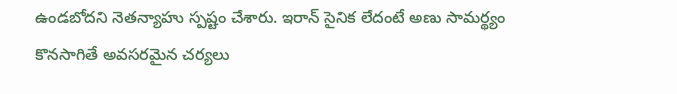ఉండబోదని నెతన్యాహు స్పష్టం చేశారు. ఇరాన్‌ సైనిక లేదంటే అణు సామర్థ్యం కొనసాగితే అవసరమైన చర్యలు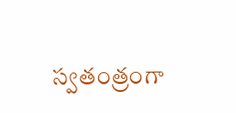స్వతంత్రంగా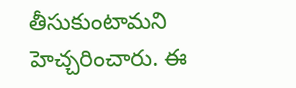తీసుకుంటామని హెచ్చరించారు. ఈ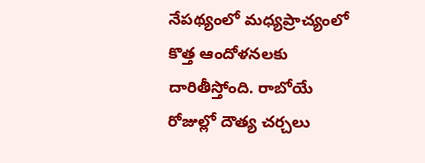నేపథ్యంలో మధ్యప్రాచ్యంలో కొత్త ఆందోళనలకు దారితీస్తోంది. రాబోయే రోజుల్లో దౌత్య చర్చలు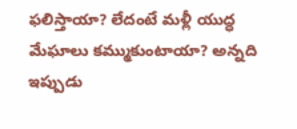ఫలిస్తాయా? లేదంటే మళ్లీ యుద్ధ మేఘాలు కమ్ముకుంటాయా? అన్నది ఇప్పుడు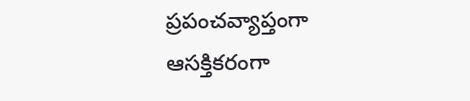ప్రపంచవ్యాప్తంగా ఆసక్తికరంగా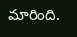మారింది.